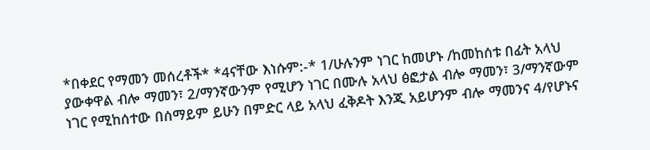*በቀደር የማመን መሰረቶች* *4ናቸው እነሱም:-* 1/ሁሉንም ነገር ከመሆኑ /ከመከሰቱ በፊት አላህ ያውቀዋል ብሎ ማመን፣ 2/ማንኛውንም የሚሆን ነገር በሙሉ አላህ ፅፎታል ብሎ ማመን፣ 3/ማንኛውም ነገር የሚከሰተው በሰማይም ይሁን በምድር ላይ አላህ ፈቅዶት እንጂ አይሆንም ብሎ ማመንና 4/የሆኑና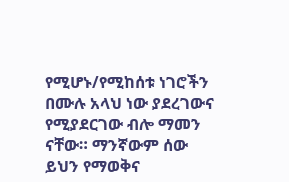የሚሆኑ/የሚከሰቱ ነገሮችን በሙሉ አላህ ነው ያደረገውና የሚያደርገው ብሎ ማመን ናቸው። ማንኛውም ሰው ይህን የማወቅና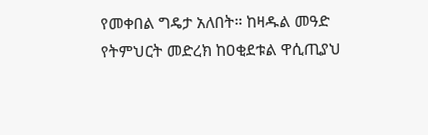የመቀበል ግዴታ አለበት። ከዛዱል መዓድ የትምህርት መድረክ ከዐቂደቱል ዋሲጢያህ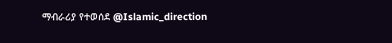ማብራሪያ የተወሰደ @Islamic_direction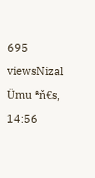695 viewsNizal Ümu ªň€s, 14:56